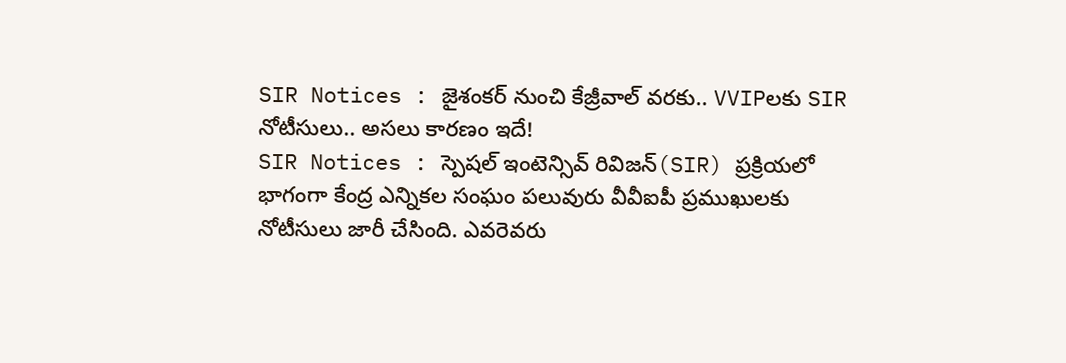SIR Notices : జైశంకర్ నుంచి కేజ్రీవాల్ వరకు.. VVIPలకు SIR నోటీసులు.. అసలు కారణం ఇదే!
SIR Notices : స్పెషల్ ఇంటెన్సివ్ రివిజన్(SIR) ప్రక్రియలో భాగంగా కేంద్ర ఎన్నికల సంఘం పలువురు వీవీఐపీ ప్రముఖులకు నోటీసులు జారీ చేసింది. ఎవరెవరు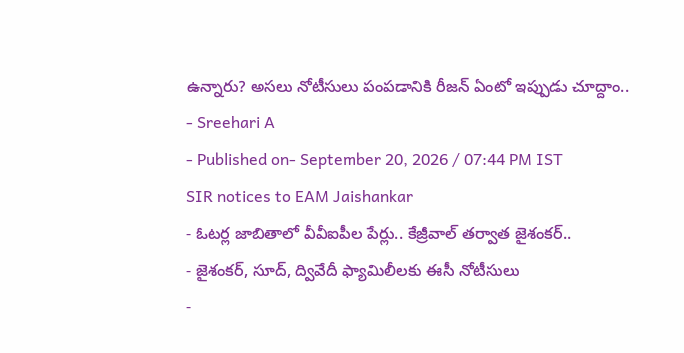ఉన్నారు? అసలు నోటీసులు పంపడానికి రీజన్ ఏంటో ఇప్పుడు చూద్దాం..
- Sreehari A
- Published on- September 20, 2026 / 07:44 PM IST
SIR notices to EAM Jaishankar
- ఓటర్ల జాబితాలో వీవీఐపీల పేర్లు.. కేజ్రీవాల్ తర్వాత జైశంకర్..
- జైశంకర్, సూద్, ద్వివేదీ ఫ్యామిలీలకు ఈసీ నోటీసులు
-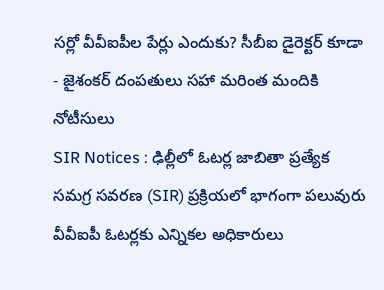సర్లో వీవీఐపీల పేర్లు ఎందుకు? సీబీఐ డైరెక్టర్ కూడా
- జైశంకర్ దంపతులు సహా మరింత మందికి నోటీసులు
SIR Notices : ఢిల్లీలో ఓటర్ల జాబితా ప్రత్యేక సమగ్ర సవరణ (SIR) ప్రక్రియలో భాగంగా పలువురు వీవీఐపీ ఓటర్లకు ఎన్నికల అధికారులు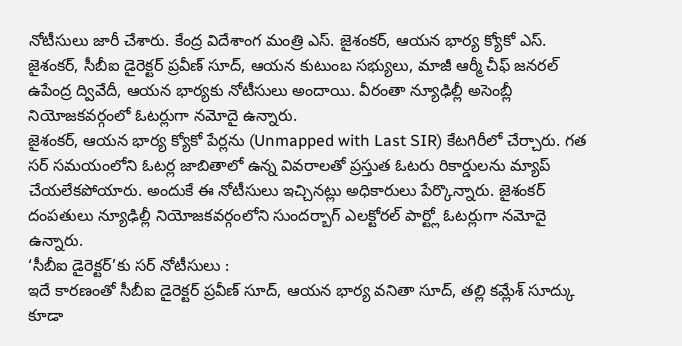నోటీసులు జారీ చేశారు. కేంద్ర విదేశాంగ మంత్రి ఎస్. జైశంకర్, ఆయన భార్య క్యోకో ఎస్. జైశంకర్, సీబీఐ డైరెక్టర్ ప్రవీణ్ సూద్, ఆయన కుటుంబ సభ్యులు, మాజీ ఆర్మీ చీఫ్ జనరల్ ఉపేంద్ర ద్వివేదీ, ఆయన భార్యకు నోటీసులు అందాయి. వీరంతా న్యూఢిల్లీ అసెంబ్లీ నియోజకవర్గంలో ఓటర్లుగా నమోదై ఉన్నారు.
జైశంకర్, ఆయన భార్య క్యోకో పేర్లను (Unmapped with Last SIR) కేటగిరీలో చేర్చారు. గత సర్ సమయంలోని ఓటర్ల జాబితాలో ఉన్న వివరాలతో ప్రస్తుత ఓటరు రికార్డులను మ్యాప్ చేయలేకపోయారు. అందుకే ఈ నోటీసులు ఇచ్చినట్లు అధికారులు పేర్కొన్నారు. జైశంకర్ దంపతులు న్యూఢిల్లీ నియోజకవర్గంలోని సుందర్బాగ్ ఎలక్టోరల్ పార్ట్లో ఓటర్లుగా నమోదై ఉన్నారు.
‘సీబీఐ డైరెక్టర్’కు సర్ నోటీసులు :
ఇదే కారణంతో సీబీఐ డైరెక్టర్ ప్రవీణ్ సూద్, ఆయన భార్య వనితా సూద్, తల్లి కమ్లేశ్ సూద్కు కూడా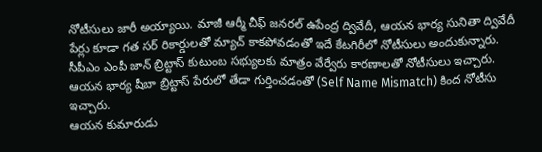నోటీసులు జారీ అయ్యాయి. మాజీ ఆర్మీ చీఫ్ జనరల్ ఉపేంద్ర ద్వివేదీ, ఆయన భార్య సునితా ద్వివేదీ పేర్లు కూడా గత సర్ రికార్డులతో మ్యాచ్ కాకపోవడంతో ఇదే కేటగిరీలో నోటీసులు అందుకున్నారు.
సీపీఎం ఎంపీ జాన్ బ్రిట్టాస్ కుటుంబ సభ్యులకు మాత్రం వేర్వేరు కారణాలతో నోటీసులు ఇచ్చారు. ఆయన భార్య షీబా బ్రిట్టాస్ పేరులో తేడా గుర్తించడంతో (Self Name Mismatch) కింద నోటీసు ఇచ్చారు.
ఆయన కుమారుడు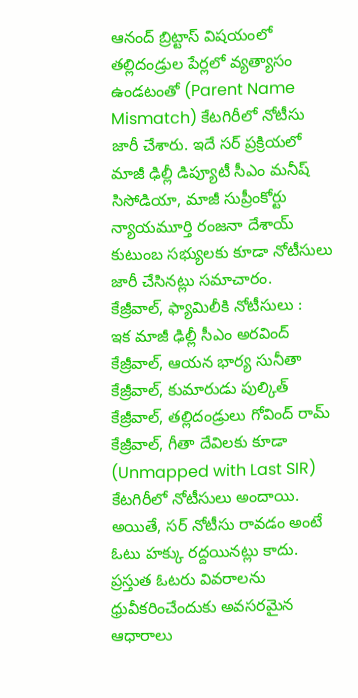ఆనంద్ బ్రిట్టాస్ విషయంలో తల్లిదండ్రుల పేర్లలో వ్యత్యాసం ఉండటంతో (Parent Name Mismatch) కేటగిరీలో నోటీసు జారీ చేశారు. ఇదే సర్ ప్రక్రియలో మాజీ ఢిల్లీ డిప్యూటీ సీఎం మనీష్ సిసోడియా, మాజీ సుప్రీంకోర్టు న్యాయమూర్తి రంజనా దేశాయ్ కుటుంబ సభ్యులకు కూడా నోటీసులు జారీ చేసినట్లు సమాచారం.
కేజ్రీవాల్, ఫ్యామిలీకి నోటీసులు :
ఇక మాజీ ఢిల్లీ సీఎం అరవింద్ కేజ్రీవాల్, ఆయన భార్య సునీతా కేజ్రీవాల్, కుమారుడు పుల్కిత్ కేజ్రీవాల్, తల్లిదండ్రులు గోవింద్ రామ్ కేజ్రీవాల్, గీతా దేవిలకు కూడా (Unmapped with Last SIR) కేటగిరీలో నోటీసులు అందాయి.
అయితే, సర్ నోటీసు రావడం అంటే ఓటు హక్కు రద్దయినట్లు కాదు. ప్రస్తుత ఓటరు వివరాలను ధ్రువీకరించేందుకు అవసరమైన ఆధారాలు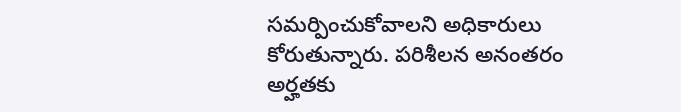సమర్పించుకోవాలని అధికారులు కోరుతున్నారు. పరిశీలన అనంతరం అర్హతకు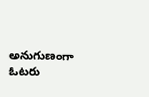అనుగుణంగా ఓటరు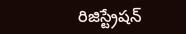రిజిస్ట్రేషన్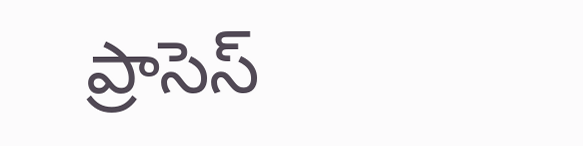ప్రాసెస్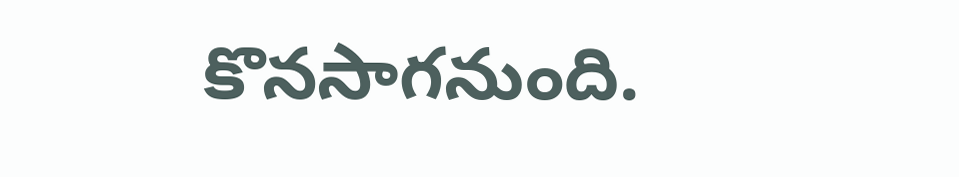కొనసాగనుంది.